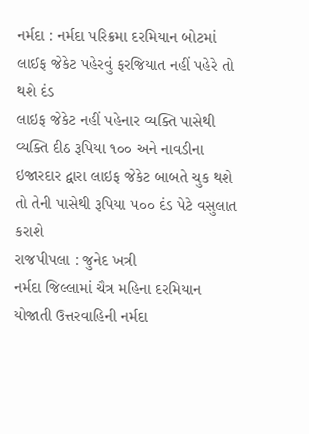નર્મદા : નર્મદા પરિક્રમા દરમિયાન બોટમાં લાઈફ જેકેટ પહેરવું ફરજિયાત નહીં પહેરે તો થશે દંડ
લાઇફ જેકેટ નહીં પહેનાર વ્યક્તિ પાસેથી વ્યક્તિ દીઠ રૂપિયા ૧૦૦ અને નાવડીના ઇજારદાર દ્વારા લાઇફ જેકેટ બાબતે ચુક થશે તો તેની પાસેથી રૂપિયા ૫૦૦ દંડ પેટે વસુલાત કરાશે
રાજપીપલા : જુનેદ ખત્રી
નર્મદા જિલ્લામાં ચૈત્ર મહિના દરમિયાન યોજાતી ઉત્તરવાહિની નર્મદા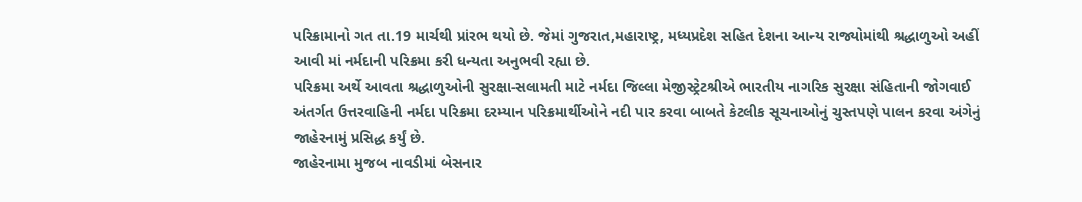પરિક્રામાનો ગત તા.19 માર્ચથી પ્રાંરભ થયો છે. જેમાં ગુજરાત,મહારાષ્ટ્ર, મધ્યપ્રદેશ સહિત દેશના આન્ય રાજ્યોમાંથી શ્રદ્ધાળુઓ અહીં આવી માં નર્મદાની પરિક્રમા કરી ધન્યતા અનુભવી રહ્યા છે.
પરિક્રમા અર્થે આવતા શ્રદ્ધાળુઓની સુરક્ષા-સલામતી માટે નર્મદા જિલ્લા મેજીસ્ટ્રેટશ્રીએ ભારતીય નાગરિક સુરક્ષા સંહિતાની જોગવાઈ અંતર્ગત ઉત્તરવાહિની નર્મદા પરિક્રમા દરમ્યાન પરિક્રમાર્થીઓને નદી પાર કરવા બાબતે કેટલીક સૂચનાઓનું ચુસ્તપણે પાલન કરવા અંગેનું જાહેરનામું પ્રસિદ્ધ કર્યું છે.
જાહેરનામા મુજબ નાવડીમાં બેસનાર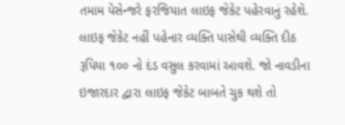તમામ પેસેન્જરે ફરજિયાત લાઇફ જેકેટ પહેરવાનું રહેશે. લાઇફ જેકેટ નહીં પહેનાર વ્યક્તિ પાસેથી વ્યક્તિ દીઠ રૂપિયા ૧૦૦ નો દંડ વસુલ કરવામાં આવશે. જો નાવડીના ઇજારદાર દ્વારા લાઇફ જેકેટ બાબતે ચુક થશે તો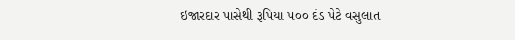ઇજારદાર પાસેથી રૂપિયા ૫૦૦ દંડ પેટે વસુલાત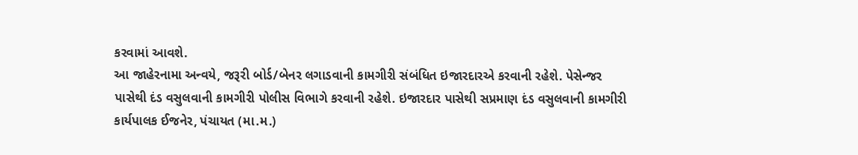કરવામાં આવશે.
આ જાહેરનામા અન્વયે, જરૂરી બોર્ડ/બેનર લગાડવાની કામગીરી સંબંધિત ઇજારદારએ કરવાની રહેશે. પેસેન્જર પાસેથી દંડ વસુલવાની કામગીરી પોલીસ વિભાગે કરવાની રહેશે. ઇજારદાર પાસેથી સપ્રમાણ દંડ વસુલવાની કામગીરી કાર્યપાલક ઈજનેર, પંચાયત (મા.મ.)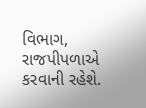વિભાગ, રાજપીપળાએ કરવાની રહેશે.